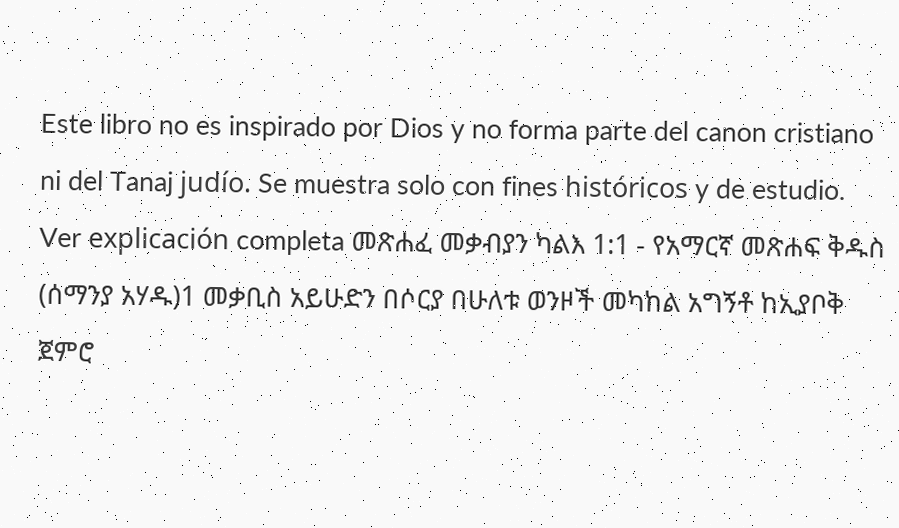Este libro no es inspirado por Dios y no forma parte del canon cristiano ni del Tanaj judío. Se muestra solo con fines históricos y de estudio. Ver explicación completa መጽሐፈ መቃብያን ካልእ 1:1 - የአማርኛ መጽሐፍ ቅዱስ (ሰማንያ አሃዱ)1 መቃቢስ አይሁድን በሶርያ በሁለቱ ወንዞች መካከል አግኝቶ ከኢያቦቅ ጀምሮ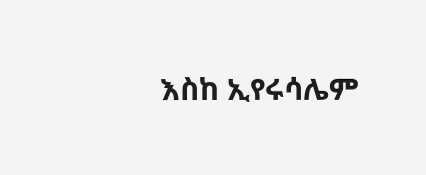እስከ ኢየሩሳሌም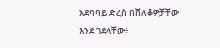አደባባይ ድረስ በሸለቆዎቻቸው እንደ ገደላቸው፥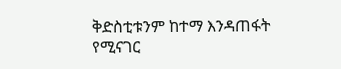ቅድስቲቱንም ከተማ እንዳጠፋት የሚናገር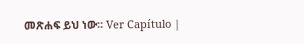መጽሐፍ ይህ ነው። Ver Capítulo |